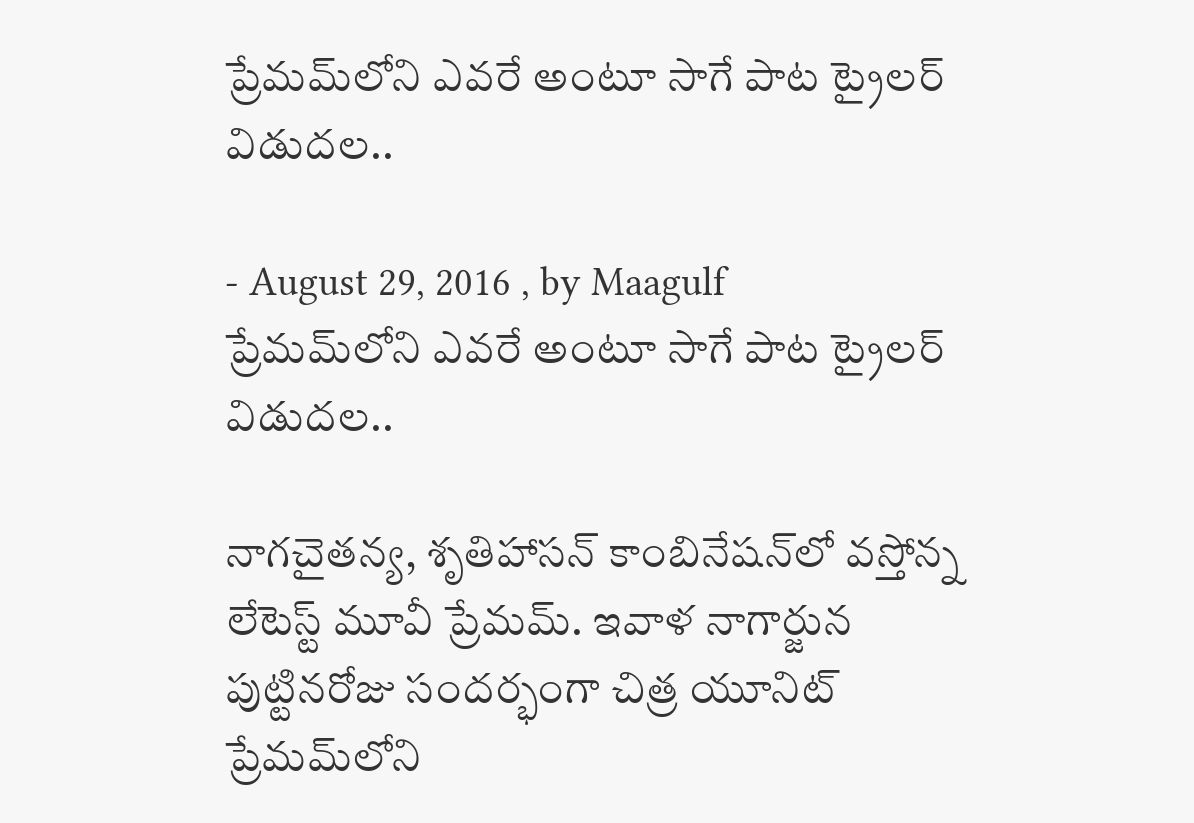ప్రేమమ్‌లోని ఎవరే అంటూ సాగే పాట ట్రైలర్‌ విడుదల..

- August 29, 2016 , by Maagulf
ప్రేమమ్‌లోని ఎవరే అంటూ సాగే పాట ట్రైలర్‌ విడుదల..

నాగచైతన్య, శృతిహాసన్ కాంబినేషన్‌లో వస్తోన్న లేటెస్ట్ మూవీ ప్రేమమ్. ఇవాళ నాగార్జున పుట్టినరోజు సందర్భంగా చిత్ర యూనిట్ ప్రేమమ్‌లోని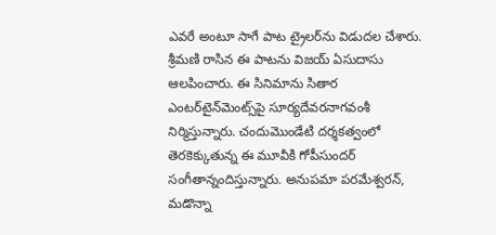ఎవరే అంటూ సాగే పాట ట్రైలర్‌ను విడుదల చేశారు. శ్రీమణి రాసిన ఈ పాటను విజయ్ ఏసుదాసు ఆలపించారు. ఈ సినిమాను సితార ఎంటర్‌టైన్‌మెంట్స్‌పై సూర్యదేవరనాగవంశీ నిర్మిస్తున్నారు. చందుమొండేటి దర్శకత్వంలో తెరకెక్కుతున్న ఈ మూవీకి గోపీసుందర్ సంగీతాన్నందిస్తున్నారు. అనుపమా పరమేశ్వరన్, మడొన్నా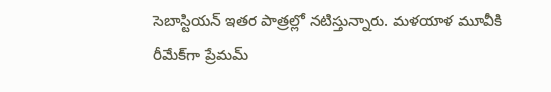సెబాస్టియన్ ఇతర పాత్రల్లో నటిస్తున్నారు. మళయాళ మూవీకి రీమేక్‌గా ప్రేమమ్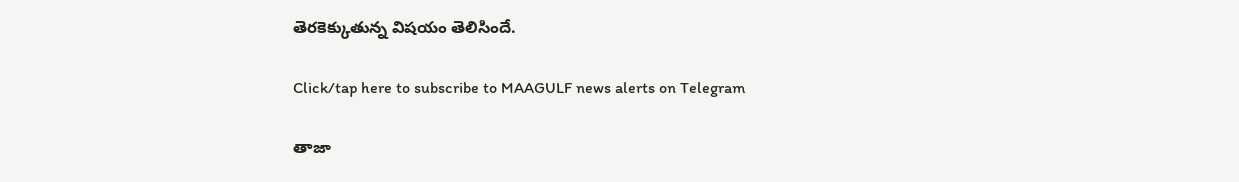తెరకెక్కుతున్న విషయం తెలిసిందే.

Click/tap here to subscribe to MAAGULF news alerts on Telegram

తాజా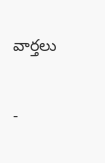వార్తలు

-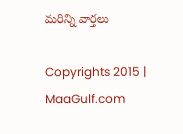మరిన్ని వార్తలు

Copyrights 2015 | MaaGulf.com